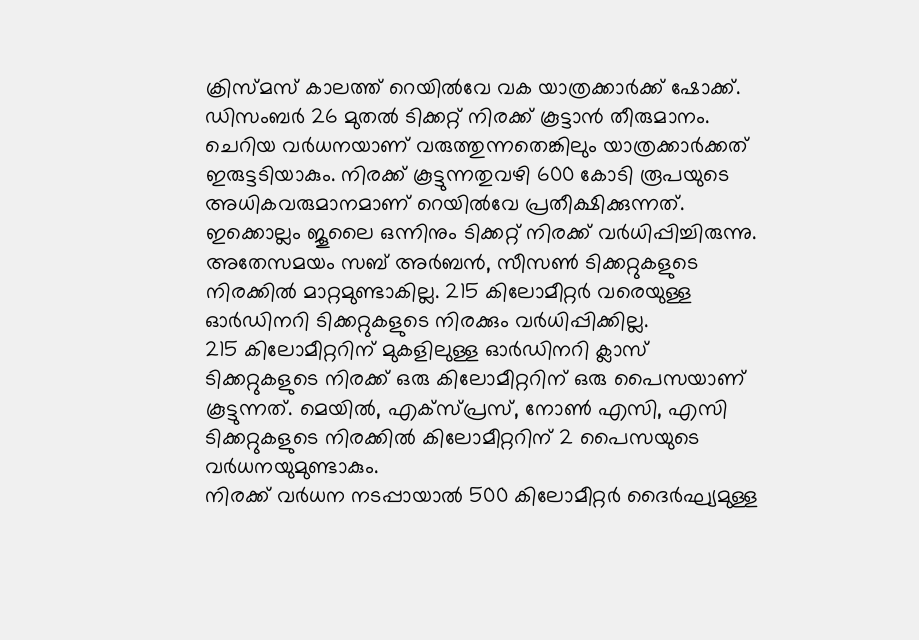ക്രിസ്മസ് കാലത്ത് റെയിൽവേ വക യാത്രക്കാർക്ക് ഷോക്ക്. ഡിസംബർ 26 മുതൽ ടിക്കറ്റ് നിരക്ക് കൂട്ടാൻ തീരുമാനം.
ചെറിയ വർധനയാണ് വരുത്തുന്നതെങ്കിലും യാത്രക്കാർക്കത് ഇരുട്ടടിയാകും. നിരക്ക് കൂട്ടുന്നതുവഴി 600 കോടി രൂപയുടെ അധികവരുമാനമാണ് റെയിൽവേ പ്രതീക്ഷിക്കുന്നത്.
ഇക്കൊല്ലം ജൂലൈ ഒന്നിനും ടിക്കറ്റ് നിരക്ക് വർധിപ്പിച്ചിരുന്നു.
അതേസമയം സബ് അർബൻ, സീസൺ ടിക്കറ്റുകളുടെ നിരക്കിൽ മാറ്റമുണ്ടാകില്ല. 215 കിലോമീറ്റർ വരെയുള്ള ഓർഡിനറി ടിക്കറ്റുകളുടെ നിരക്കും വർധിപ്പിക്കില്ല.
215 കിലോമീറ്ററിന് മുകളിലുള്ള ഓർഡിനറി ക്ലാസ് ടിക്കറ്റുകളുടെ നിരക്ക് ഒരു കിലോമീറ്ററിന് ഒരു പൈസയാണ് കൂട്ടുന്നത്. മെയിൽ, എക്സ്പ്രസ്, നോൺ എസി, എസി ടിക്കറ്റുകളുടെ നിരക്കിൽ കിലോമീറ്ററിന് 2 പൈസയുടെ വർധനയുമുണ്ടാകും.
നിരക്ക് വർധന നടപ്പായാൽ 500 കിലോമീറ്റർ ദൈർഘ്യമുള്ള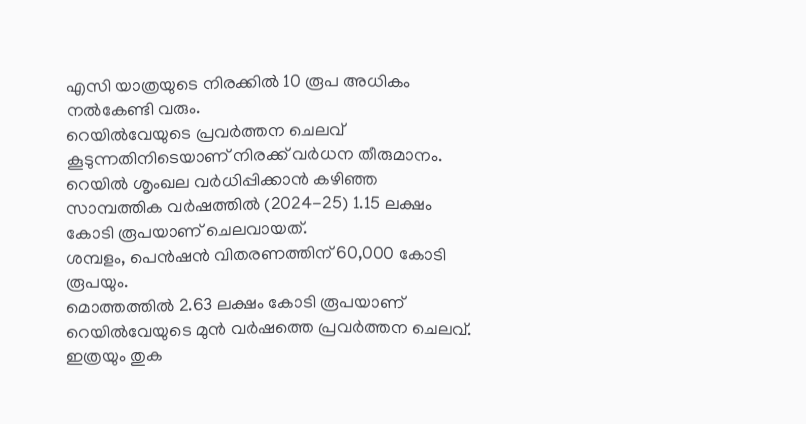എസി യാത്രയുടെ നിരക്കിൽ 10 രൂപ അധികം നൽകേണ്ടി വരും.
റെയിൽവേയുടെ പ്രവർത്തന ചെലവ് കൂടുന്നതിനിടെയാണ് നിരക്ക് വർധന തീരുമാനം. റെയിൽ ശൃംഖല വർധിപ്പിക്കാൻ കഴിഞ്ഞ സാമ്പത്തിക വർഷത്തിൽ (2024-25) 1.15 ലക്ഷം കോടി രൂപയാണ് ചെലവായത്.
ശമ്പളം, പെൻഷൻ വിതരണത്തിന് 60,000 കോടി രൂപയും.
മൊത്തത്തിൽ 2.63 ലക്ഷം കോടി രൂപയാണ് റെയിൽവേയുടെ മുൻ വർഷത്തെ പ്രവർത്തന ചെലവ്. ഇത്രയും തുക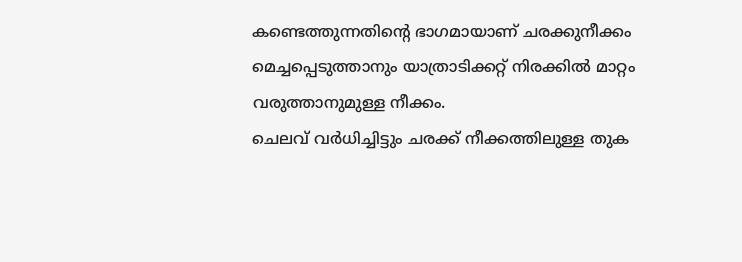കണ്ടെത്തുന്നതിന്റെ ഭാഗമായാണ് ചരക്കുനീക്കം മെച്ചപ്പെടുത്താനും യാത്രാടിക്കറ്റ് നിരക്കിൽ മാറ്റം വരുത്താനുമുള്ള നീക്കം.
ചെലവ് വർധിച്ചിട്ടും ചരക്ക് നീക്കത്തിലുള്ള തുക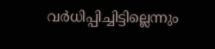വർധിപ്പിച്ചിട്ടില്ലെന്നും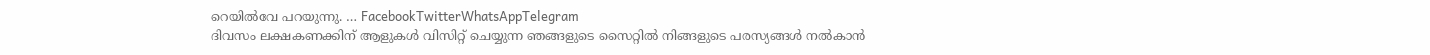റെയിൽവേ പറയുന്നു. … FacebookTwitterWhatsAppTelegram
ദിവസം ലക്ഷകണക്കിന് ആളുകൾ വിസിറ്റ് ചെയ്യുന്ന ഞങ്ങളുടെ സൈറ്റിൽ നിങ്ങളുടെ പരസ്യങ്ങൾ നൽകാൻ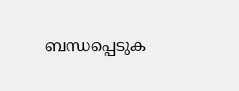ബന്ധപ്പെടുക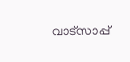വാട്സാപ്പ്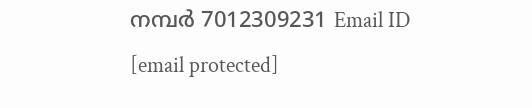നമ്പർ 7012309231 Email ID [email protected]